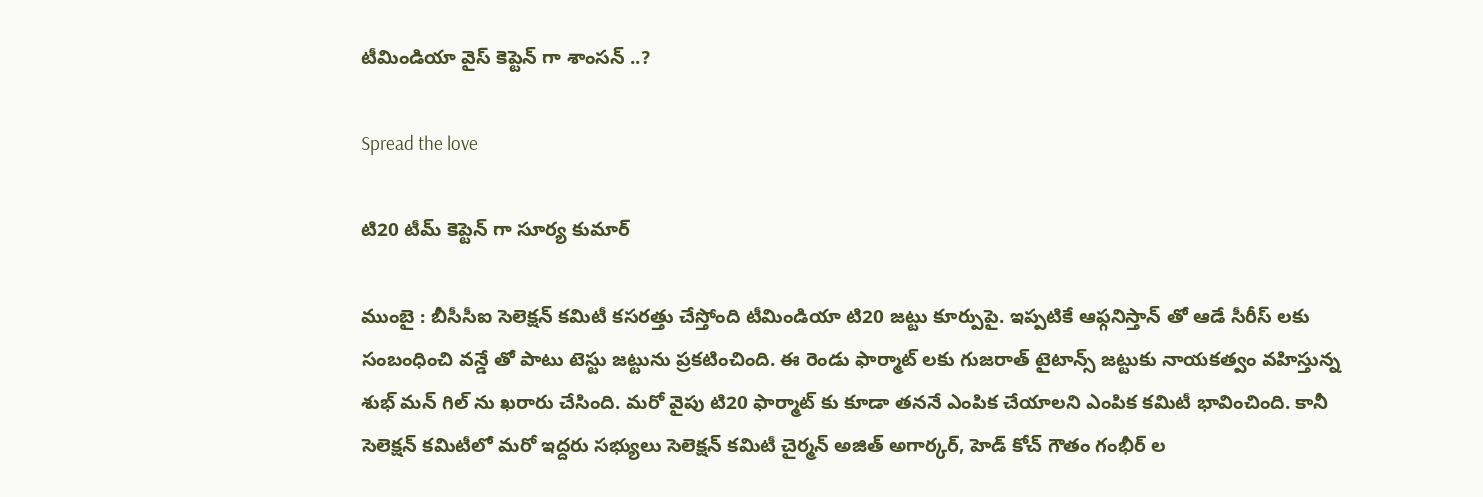టీమిండియా వైస్ కెప్టెన్ గా శాంస‌న్ ..?

Spread the love

టి20 టీమ్ కెప్టెన్ గా సూర్య కుమార్

ముంబై : బీసీసీఐ సెలెక్ష‌న్ క‌మిటీ క‌స‌ర‌త్తు చేస్తోంది టీమిండియా టి20 జ‌ట్టు కూర్పుపై. ఇప్ప‌టికే ఆఫ్గ‌నిస్తాన్ తో ఆడే సీరీస్ ల‌కు సంబంధించి వ‌న్డే తో పాటు టెస్టు జ‌ట్టును ప్ర‌క‌టించింది. ఈ రెండు ఫార్మాట్ ల‌కు గుజ‌రాత్ టైటాన్స్ జ‌ట్టుకు నాయ‌క‌త్వం వ‌హిస్తున్న శుభ్ మ‌న్ గిల్ ను ఖ‌రారు చేసింది. మ‌రో వైపు టి20 ఫార్మాట్ కు కూడా త‌న‌నే ఎంపిక చేయాల‌ని ఎంపిక క‌మిటీ భావించింది. కానీ సెలెక్ష‌న్ క‌మిటీలో మ‌రో ఇద్ద‌రు స‌భ్యులు సెలెక్ష‌న్ క‌మిటీ చైర్మ‌న్ అజిత్ అగార్క‌ర్, హెడ్ కోచ్ గౌతం గంభీర్ ల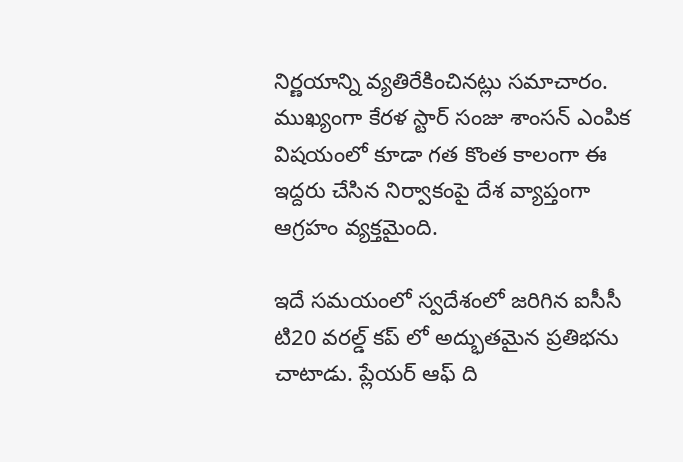నిర్ణ‌యాన్ని వ్య‌తిరేకించిన‌ట్లు స‌మాచారం. ముఖ్యంగా కేర‌ళ స్టార్ సంజు శాంస‌న్ ఎంపిక విష‌యంలో కూడా గ‌త కొంత కాలంగా ఈ ఇద్ద‌రు చేసిన నిర్వాకంపై దేశ వ్యాప్తంగా ఆగ్ర‌హం వ్య‌క్త‌మైంది.

ఇదే స‌మ‌యంలో స్వ‌దేశంలో జ‌రిగిన ఐసీసీ టి20 వ‌ర‌ల్డ్ క‌ప్ లో అద్భుత‌మైన ప్ర‌తిభ‌ను చాటాడు. ప్లేయ‌ర్ ఆఫ్ ది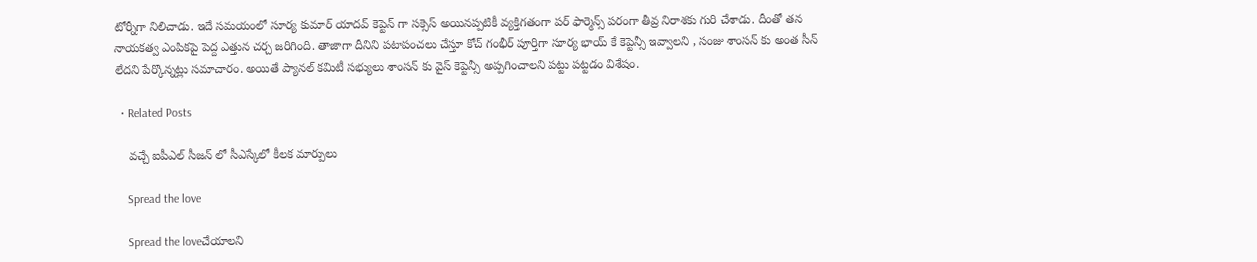టోర్నీగా నిలిచాడు. ఇదే స‌మ‌యంలో సూర్య కుమార్ యాద‌వ్ కెప్టెన్ గా స‌క్సెస్ అయిన‌ప్ప‌టికీ వ్య‌క్తిగ‌తంగా ప‌ర్ ఫార్మెన్స్ ప‌రంగా తీవ్ర నిరాశ‌కు గురి చేశాడు. దీంతో త‌న నాయ‌క‌త్వ ఎంపిక‌పై పెద్ద ఎత్తున చ‌ర్చ జ‌రిగింది. తాజాగా దీనిని ప‌టాపంచ‌లు చేస్తూ కోచ్ గంభీర్ పూర్తిగా సూర్య భాయ్ కే కెప్టెన్సీ ఇవ్వాల‌ని , సంజు శాంస‌న్ కు అంత సీన్ లేద‌ని పేర్కొన్న‌ట్లు స‌మాచారం. అయితే ప్యాన‌ల్ క‌మిటీ స‌భ్యులు శాంస‌న్ కు వైస్ కెప్టెన్సీ అప్ప‌గించాల‌ని ప‌ట్టు ప‌ట్ట‌డం విశేషం.

  • Related Posts

    వ‌చ్చే ఐపీఎల్ సీజ‌న్ లో సీఎస్కేలో కీల‌క మార్పులు

    Spread the love

    Spread the loveచేయాల‌ని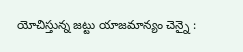యోచిస్తున్న జ‌ట్టు యాజ‌మాన్యం చెన్నై :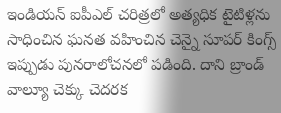ఇండియ‌న్ ఐపీఎల్ చ‌రిత్ర‌లో అత్య‌ధిక టైటిళ్ల‌ను సాధించిన ఘ‌న‌త వ‌హించిన చెన్నై సూప‌ర్ కింగ్స్ ఇప్పుడు పున‌రాలోచ‌న‌లో ప‌డింది. దాని బ్రాండ్ వాల్యూ చెక్కు చెద‌ర‌క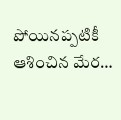పోయిన‌ప్ప‌టికీ ఆశించిన మేర…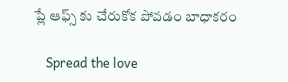ప్లే ఆఫ్స్ కు చేరుకోక పోవ‌డం బాధాక‌రం

    Spread the love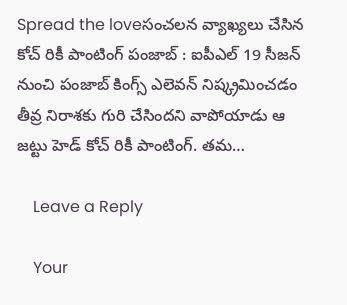Spread the loveసంచ‌ల‌న వ్యాఖ్య‌లు చేసిన కోచ్ రికీ పాంటింగ్ పంజాబ్ : ఐపీఎల్ 19 సీజ‌న్ నుంచి పంజాబ్ కింగ్స్ ఎలెవ‌న్ నిష్క్ర‌మించ‌డం తీవ్ర నిరాశ‌కు గురి చేసింద‌ని వాపోయాడు ఆ జ‌ట్టు హెడ్ కోచ్ రికీ పాంటింగ్. త‌మ…

    Leave a Reply

    Your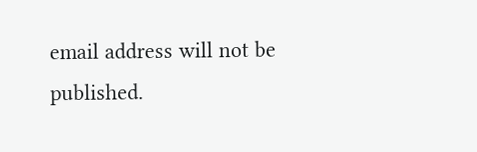email address will not be published.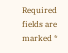Required fields are marked *